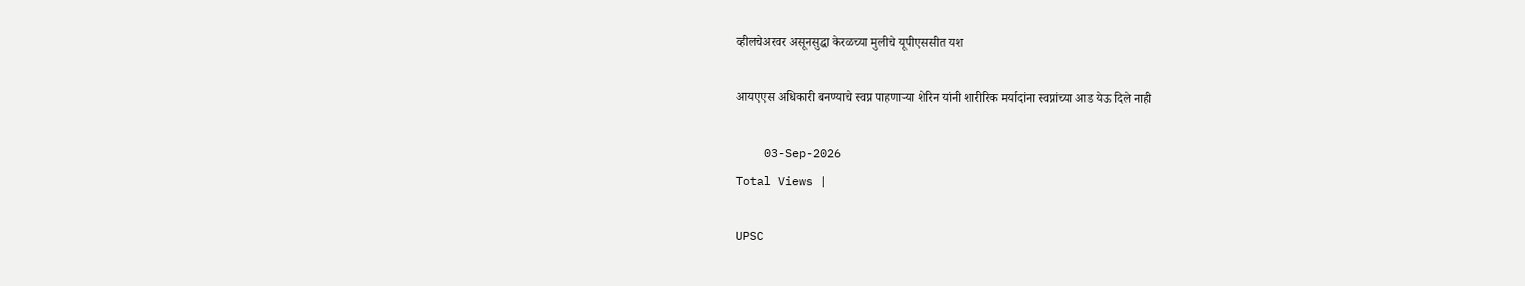व्हीलचेअरवर असूनसुद्धा केरळच्या मुलीचे यूपीएससीत यश

आयएएस अधिकारी बनण्याचे स्वप्न पाहणाऱ्या शेरिन यांनी शारीरिक मर्यादांना स्वप्नांच्या आड येऊ दिले नाही

    03-Sep-2026
Total Views |

UPSC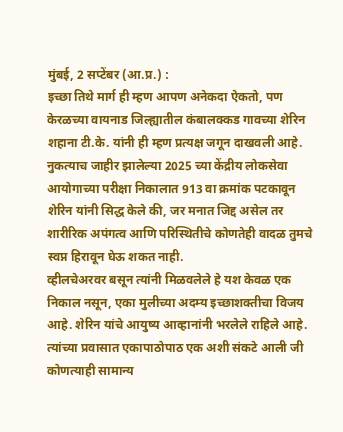मुंबई, 2 सप्टेंबर (आ.प्र.) :
इच्छा तिथे मार्ग ही म्हण आपण अनेकदा ऐकतो, पण केरळच्या वायनाड जिल्ह्यातील कंबालक्कड गावच्या शेरिन शहाना टी.के. यांनी ही म्हण प्रत्यक्ष जगून दाखवली आहे.
नुकत्याच जाहीर झालेल्या 2025 च्या केंद्रीय लोकसेवा आयोगाच्या परीक्षा निकालात 913 वा क्रमांक पटकावून शेरिन यांनी सिद्ध केले की, जर मनात जिद्द असेल तर शारीरिक अपंगत्व आणि परिस्थितीचे कोणतेही वादळ तुमचे स्वप्न हिरावून घेऊ शकत नाही.
व्हीलचेअरवर बसून त्यांनी मिळवलेले हे यश केवळ एक निकाल नसून, एका मुलीच्या अदम्य इच्छाशक्तीचा विजय आहे. शेरिन यांचे आयुष्य आव्हानांनी भरलेले राहिले आहे. त्यांच्या प्रवासात एकापाठोपाठ एक अशी संकटे आली जी कोणत्याही सामान्य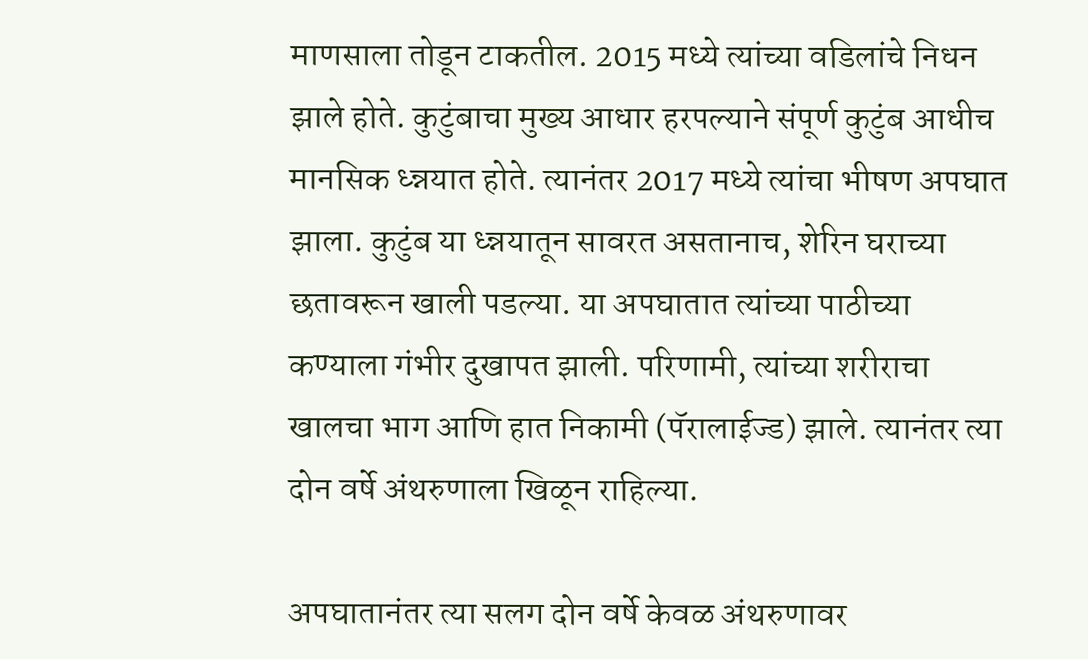माणसाला तोडून टाकतील. 2015 मध्ये त्यांच्या वडिलांचे निधन झाले होते. कुटुंबाचा मुख्य आधार हरपल्याने संपूर्ण कुटुंब आधीच मानसिक ध्न्नयात होते. त्यानंतर 2017 मध्ये त्यांचा भीषण अपघात झाला. कुटुंब या ध्न्नयातून सावरत असतानाच, शेरिन घराच्या छतावरून खाली पडल्या. या अपघातात त्यांच्या पाठीच्या कण्याला गंभीर दुखापत झाली. परिणामी, त्यांच्या शरीराचा खालचा भाग आणि हात निकामी (पॅरालाईज्ड) झाले. त्यानंतर त्या दोन वर्षे अंथरुणाला खिळून राहिल्या.

अपघातानंतर त्या सलग दोन वर्षे केवळ अंथरुणावर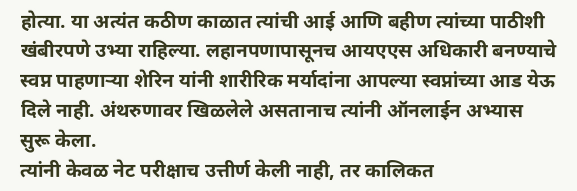होत्या. या अत्यंत कठीण काळात त्यांची आई आणि बहीण त्यांच्या पाठीशी खंबीरपणे उभ्या राहिल्या. लहानपणापासूनच आयएएस अधिकारी बनण्याचे स्वप्न पाहणाऱ्या शेरिन यांनी शारीरिक मर्यादांना आपल्या स्वप्नांच्या आड येऊ दिले नाही. अंथरुणावर खिळलेले असतानाच त्यांनी ऑनलाईन अभ्यास सुरू केला.
त्यांनी केवळ नेट परीक्षाच उत्तीर्ण केली नाही, तर कालिकत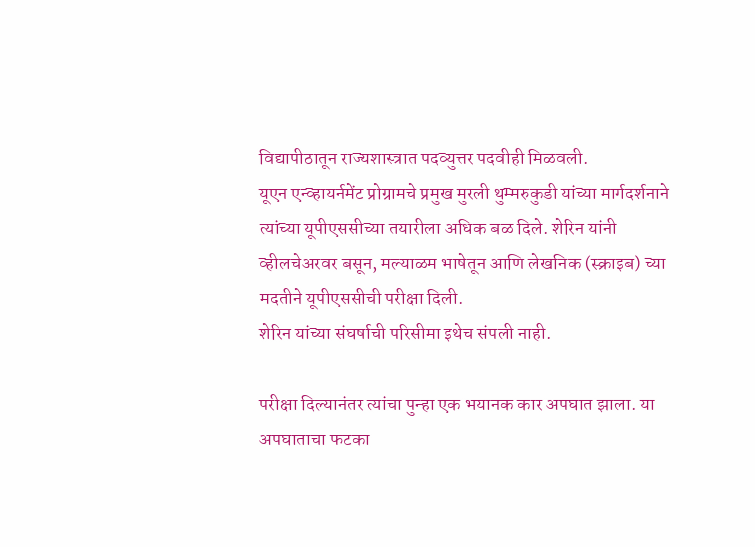विद्यापीठातून राज्यशास्त्रात पदव्युत्तर पदवीही मिळवली.
यूएन एन्व्हायर्नमेंट प्रोग्रामचे प्रमुख मुरली थुम्मरुकुडी यांच्या मार्गदर्शनाने त्यांच्या यूपीएससीच्या तयारीला अधिक बळ दिले. शेरिन यांनी व्हीलचेअरवर बसून, मल्याळम भाषेतून आणि लेखनिक (स्क्राइब) च्या मदतीने यूपीएससीची परीक्षा दिली.
शेरिन यांच्या संघर्षाची परिसीमा इथेच संपली नाही.

परीक्षा दिल्यानंतर त्यांचा पुन्हा एक भयानक कार अपघात झाला. या अपघाताचा फटका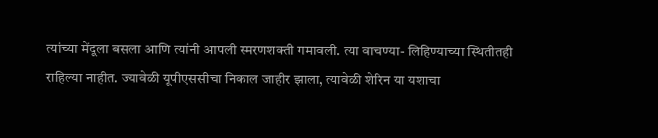त्यांच्या मेंदूला बसला आणि त्यांनी आपली स्मरणशक्ती गमावली. त्या वाचण्या- लिहिण्याच्या स्थितीतही राहिल्या नाहीत. ज्यावेळी यूपीएससीचा निकाल जाहीर झाला, त्यावेळी शेरिन या यशाचा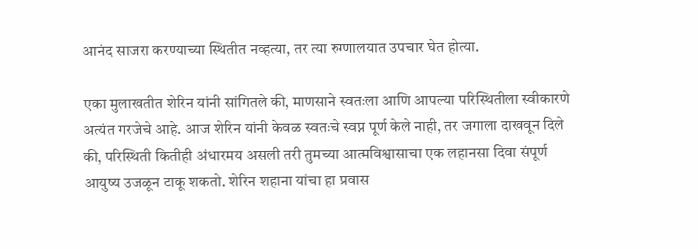आनंद साजरा करण्याच्या स्थितीत नव्हत्या, तर त्या रुग्णालयात उपचार घेत होत्या.

एका मुलाखतीत शेरिन यांनी सांगितले की, माणसाने स्वतःला आणि आपल्या परिस्थितीला स्वीकारणे अत्यंत गरजेचे आहे. आज शेरिन यांनी केवळ स्वतःचे स्वप्न पूर्ण केले नाही, तर जगाला दाखवून दिले की, परिस्थिती कितीही अंधारमय असली तरी तुमच्या आत्मविश्वासाचा एक लहानसा दिवा संपूर्ण आयुष्य उजळून टाकू शकतो. शेरिन शहाना यांचा हा प्रवास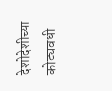देशोदेशीच्या कोट्यवधी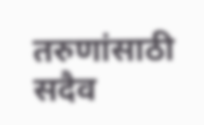तरुणांसाठी सदैव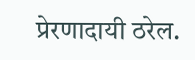प्रेरणादायी ठरेल.